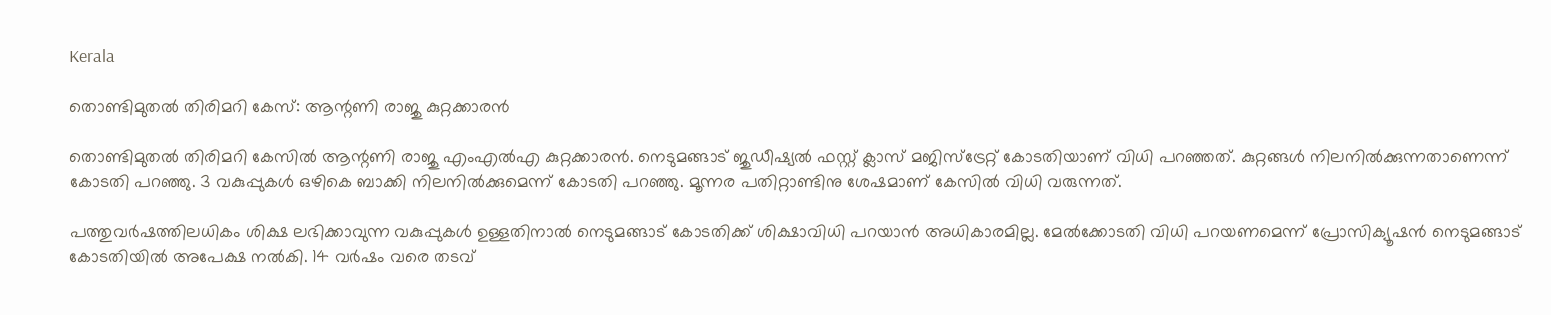Kerala

തൊണ്ടിമുതല്‍ തിരിമറി കേസ്: ആന്റണി രാജു കുറ്റക്കാരന്‍

തൊണ്ടിമുതല്‍ തിരിമറി കേസില്‍ ആന്റണി രാജു എംഎല്‍എ കുറ്റക്കാരന്‍. നെടുമങ്ങാട് ജുഡീഷ്യല്‍ ഫസ്റ്റ് ക്ലാസ് മജിസ്‌ട്രേറ്റ് കോടതിയാണ് വിധി പറഞ്ഞത്. കുറ്റങ്ങള്‍ നിലനില്‍ക്കുന്നതാണെന്ന് കോടതി പറഞ്ഞു. 3 വകുപ്പുകള്‍ ഒഴികെ ബാക്കി നിലനില്‍ക്കുമെന്ന് കോടതി പറഞ്ഞു. മൂന്നര പതിറ്റാണ്ടിനു ശേഷമാണ് കേസില്‍ വിധി വരുന്നത്.

പത്തുവര്‍ഷത്തിലധികം ശിക്ഷ ലഭിക്കാവുന്ന വകുപ്പുകള്‍ ഉള്ളതിനാല്‍ നെടുമങ്ങാട് കോടതിക്ക് ശിക്ഷാവിധി പറയാന്‍ അധികാരമില്ല. മേല്‍ക്കോടതി വിധി പറയണമെന്ന് പ്രോസിക്യൂഷന്‍ നെടുമങ്ങാട് കോടതിയില്‍ അപേക്ഷ നല്‍കി. 14 വര്‍ഷം വരെ തടവ്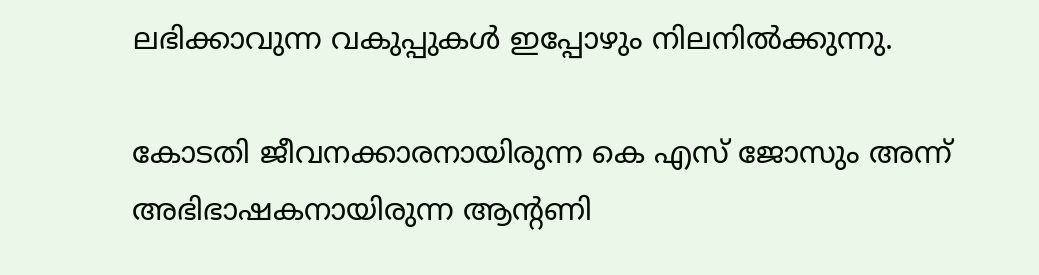ലഭിക്കാവുന്ന വകുപ്പുകള്‍ ഇപ്പോഴും നിലനില്‍ക്കുന്നു.

കോടതി ജീവനക്കാരനായിരുന്ന കെ എസ് ജോസും അന്ന് അഭിഭാഷകനായിരുന്ന ആന്റണി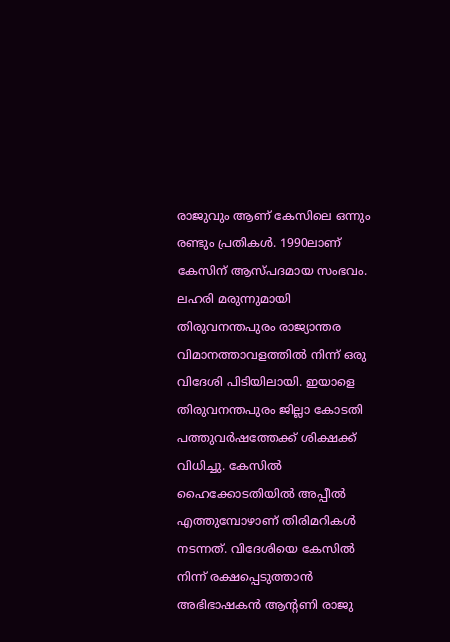രാജുവും ആണ് കേസിലെ ഒന്നും രണ്ടും പ്രതികള്‍. 1990ലാണ് കേസിന് ആസ്പദമായ സംഭവം. ലഹരി മരുന്നുമായി തിരുവനന്തപുരം രാജ്യാന്തര വിമാനത്താവളത്തില്‍ നിന്ന് ഒരു വിദേശി പിടിയിലായി. ഇയാളെ തിരുവനന്തപുരം ജില്ലാ കോടതി പത്തുവര്‍ഷത്തേക്ക് ശിക്ഷക്ക് വിധിച്ചു. കേസില്‍ ഹൈക്കോടതിയില്‍ അപ്പീല്‍ എത്തുമ്പോഴാണ് തിരിമറികള്‍ നടന്നത്. വിദേശിയെ കേസില്‍ നിന്ന് രക്ഷപ്പെടുത്താന്‍ അഭിഭാഷകന്‍ ആന്റണി രാജു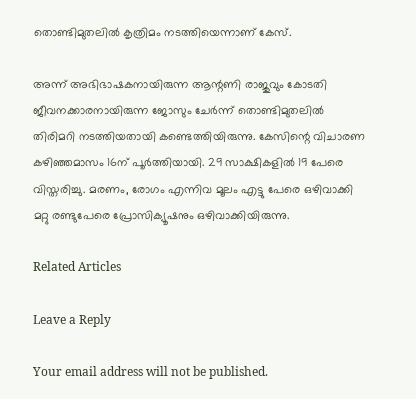തൊണ്ടിമുതലില്‍ കൃത്രിമം നടത്തിയെന്നാണ് കേസ്.

അന്ന് അഭിഭാഷകനായിരുന്ന ആന്റണി രാജുവും കോടതി ജീവനക്കാരനായിരുന്ന ജോസും ചേര്‍ന്ന് തൊണ്ടിമുതലില്‍ തിരിമറി നടത്തിയതായി കണ്ടെത്തിയിരുന്നു. കേസിന്റെ വിചാരണ കഴിഞ്ഞമാസം 16ന് പൂര്‍ത്തിയായി. 29 സാക്ഷികളില്‍ 19 പേരെ വിസ്തരിച്ചു. മരണം, രോഗം എന്നിവ മൂലം എട്ടു പേരെ ഒഴിവാക്കി മറ്റു രണ്ടുപേരെ പ്രോസിക്യൂഷനും ഒഴിവാക്കിയിരുന്നു.

Related Articles

Leave a Reply

Your email address will not be published.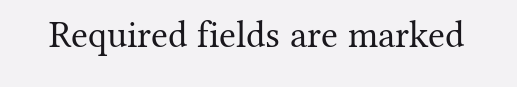Required fields are marked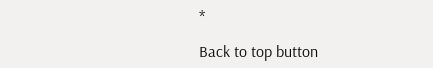*

Back to top button